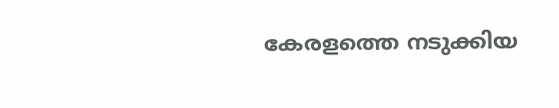കേരളത്തെ നടുക്കിയ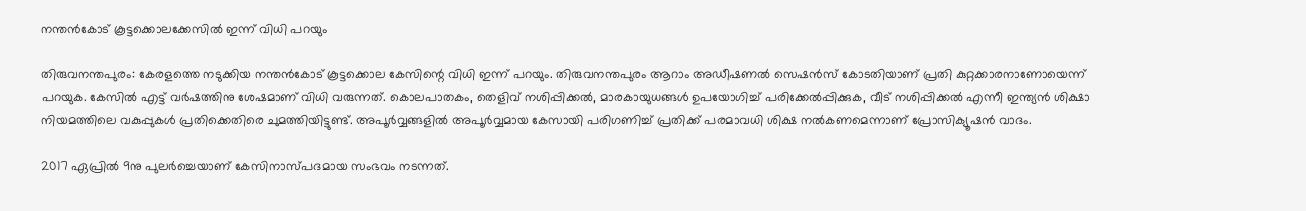നന്തന്‍കോട് കൂട്ടക്കൊലക്കേസില്‍ ഇന്ന് വിധി പറയും

തിരുവനന്തപുരം: കേരളത്തെ നടുക്കിയ നന്തൻകോട് കൂട്ടക്കൊല കേസിന്റെ വിധി ഇന്ന് പറയും. തിരുവനന്തപുരം ആറാം അഡീഷണൽ സെഷൻസ് കോടതിയാണ് പ്രതി കുറ്റക്കാരനാണോയെന്ന് പറയുക. കേസിൽ എട്ട് വർഷത്തിനു ശേഷമാണ് വിധി വരുന്നത്. കൊലപാതകം, തെളിവ് നശിപ്പിക്കല്‍, മാരകായുധങ്ങള്‍ ഉപയോഗിച്ച് പരിക്കേല്‍പ്പിക്കുക, വീട് നശിപ്പിക്കല്‍ എന്നീ ഇന്ത്യന്‍ ശിക്ഷാ നിയമത്തിലെ വകുപ്പുകള്‍ പ്രതിക്കെതിരെ ചുമത്തിയിട്ടുണ്ട്. അപൂർവ്വങ്ങളിൽ അപൂർവ്വമായ കേസായി പരിഗണിച്ച് പ്രതിക്ക് പരമാവധി ശിക്ഷ നൽകണമെന്നാണ് പ്രോസിക്യൂഷൻ വാദം.

2017 ഏപ്രിൽ 9നു പുലർച്ചെയാണ് കേസിനാസ്പദമായ സംഭവം നടന്നത്.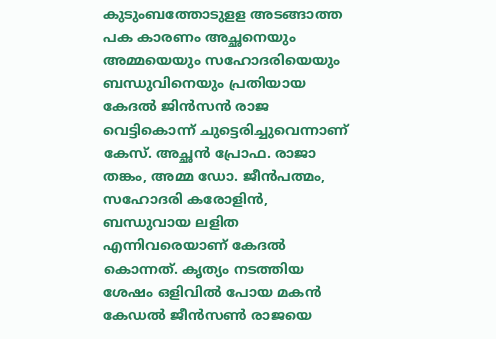കുടുംബത്തോടുളള അടങ്ങാത്ത പക കാരണം അച്ഛനെയും അമ്മയെയും സഹോദരിയെയും ബന്ധുവിനെയും പ്രതിയായ കേദൽ ജിൻസൻ രാജ വെട്ടികൊന്ന് ചുട്ടെരിച്ചുവെന്നാണ് കേസ്. അച്ഛൻ പ്രോഫ. രാജാ തങ്കം, അമ്മ ഡോ. ജീൻപത്മം, സഹോദരി കരോളിൻ, ബന്ധുവായ ലളിത എന്നിവരെയാണ് കേദൽ കൊന്നത്. കൃത്യം നടത്തിയ ശേഷം ഒളിവിൽ പോയ മകൻ കേഡൽ ജീൻസൺ രാജയെ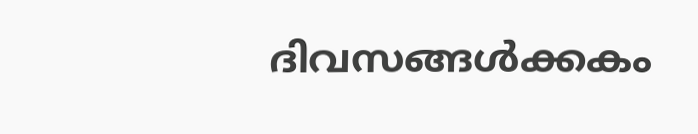ദിവസങ്ങൾക്കകം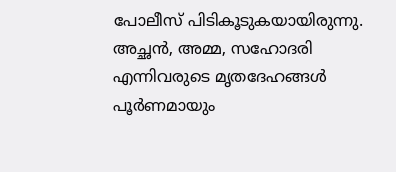പോലീസ് പിടികൂടുകയായിരുന്നു. അച്ഛൻ, അമ്മ, സഹോദരി എന്നിവരുടെ മൃതദേഹങ്ങൾ പൂർണമായും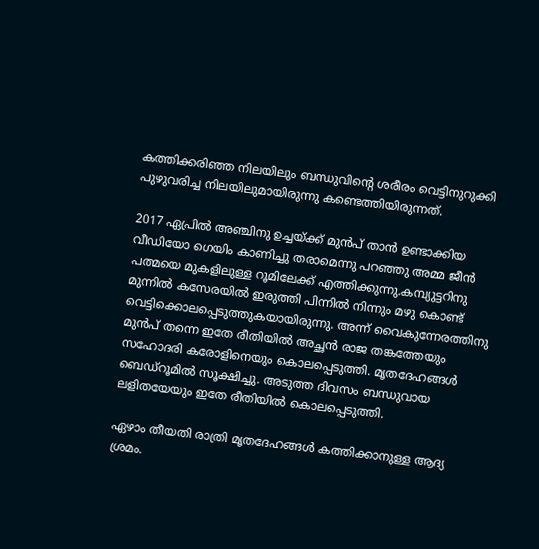കത്തിക്കരിഞ്ഞ നിലയിലും ബന്ധുവിന്റെ ശരീരം വെട്ടിനുറുക്കി പുഴുവരിച്ച നിലയിലുമായിരുന്നു കണ്ടെത്തിയിരുന്നത്.

2017 ഏപ്രിൽ അഞ്ചിനു ഉച്ചയ്ക്ക് മുൻപ് താൻ ഉണ്ടാക്കിയ വീഡിയോ ഗെയിം കാണിച്ചു തരാമെന്നു പറഞ്ഞു അമ്മ ജീൻ പത്മയെ മുകളിലുള്ള റൂമിലേക്ക് എത്തിക്കുന്നു.കമ്പ്യുട്ടറിനു മുന്നിൽ കസേരയിൽ ഇരുത്തി പിന്നിൽ നിന്നും മഴു കൊണ്ട് വെട്ടിക്കൊലപ്പെടുത്തുകയായിരുന്നു. അന്ന് വൈകുന്നേരത്തിനു മുൻപ് തന്നെ ഇതേ രീതിയിൽ അച്ഛൻ രാജ തങ്കത്തേയും സഹോദരി കരോളിനെയും കൊലപ്പെടുത്തി. മൃതദേഹങ്ങൾ ബെഡ്‌റൂമിൽ സൂക്ഷിച്ചു. അടുത്ത ദിവസം ബന്ധുവായ ലളിതയേയും ഇതേ രീതിയിൽ കൊലപ്പെടുത്തി.

ഏഴാം തീയതി രാത്രി മൃതദേഹങ്ങൾ കത്തിക്കാനുള്ള ആദ്യ ശ്രമം.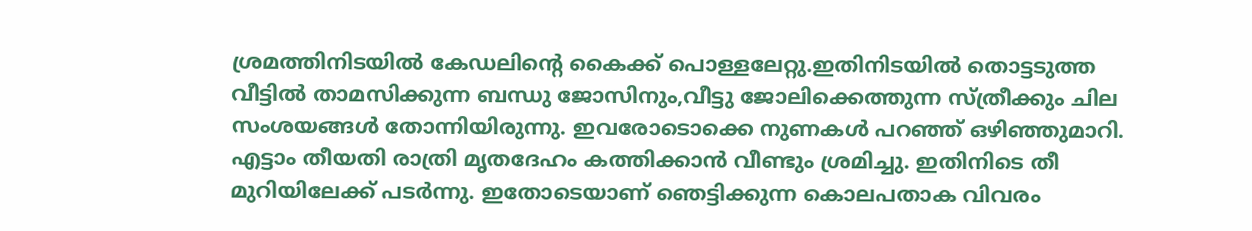ശ്രമത്തിനിടയിൽ കേഡലിന്റെ കൈക്ക് പൊള്ളലേറ്റു.ഇതിനിടയിൽ തൊട്ടടുത്ത വീട്ടിൽ താമസിക്കുന്ന ബന്ധു ജോസിനും,വീട്ടു ജോലിക്കെത്തുന്ന സ്ത്രീക്കും ചില സംശയങ്ങൾ തോന്നിയിരുന്നു. ഇവരോടൊക്കെ നുണകൾ പറഞ്ഞ് ഒഴിഞ്ഞുമാറി. എട്ടാം തീയതി രാത്രി മൃതദേഹം കത്തിക്കാൻ വീണ്ടും ശ്രമിച്ചു. ഇതിനിടെ തീ മുറിയിലേക്ക് പടർന്നു. ഇതോടെയാണ് ഞെട്ടിക്കുന്ന കൊലപതാക വിവരം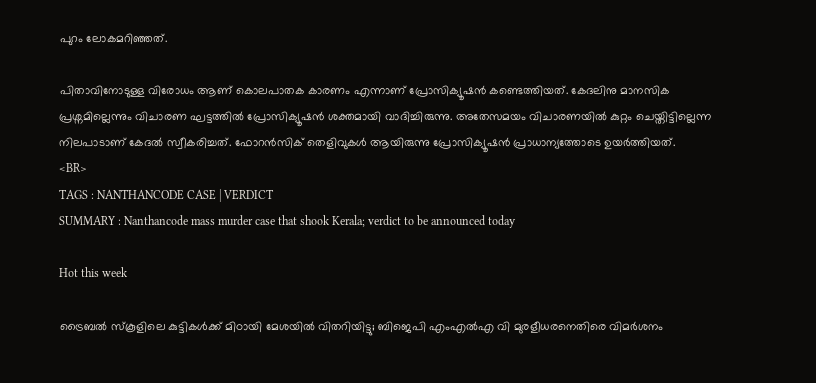പുറം ലോകമറിഞ്ഞത്.

പിതാവിനോടുള്ള വിരോധം ആണ് കൊലപാതക കാരണം എന്നാണ് പ്രോസിക്യൂഷൻ കണ്ടെത്തിയത്. കേദലിനു മാനസിക പ്രശ്നമില്ലെന്നും വിചാരണ ഘട്ടത്തിൽ പ്രോസിക്യൂഷൻ ശക്തമായി വാദിച്ചിരുന്നു. അതേസമയം വിചാരണയിൽ കുറ്റം ചെയ്തിട്ടില്ലെന്ന നിലപാടാണ് കേദൽ സ്വീകരിച്ചത്. ഫോറൻസിക് തെളിവുകൾ ആയിരുന്നു പ്രോസിക്യൂഷൻ പ്രാധാന്യത്തോടെ ഉയർത്തിയത്.
<BR>
TAGS : NANTHANCODE CASE | VERDICT
SUMMARY : Nanthancode mass murder case that shook Kerala; verdict to be announced today

Hot this week

ട്രൈബല്‍ സ്കൂളിലെ കുട്ടികള്‍ക്ക് മിഠായി മേശയില്‍ വിതറിയിട്ടു; ബിജെപി എംഎല്‍എ വി മുരളീധരനെതിരെ വിമര്‍ശനം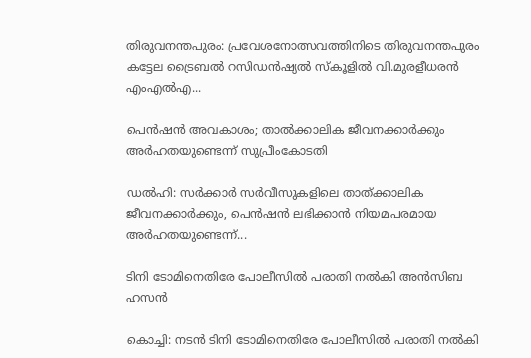തിരുവനന്തപുരം: പ്രവേശനോത്സവത്തിനിടെ തിരുവനന്തപുരം കട്ടേല ട്രൈബല്‍ റസിഡൻഷ്യല്‍ സ്കൂളില്‍ വി.മുരളീധരൻ എംഎല്‍എ...

പെന്‍ഷന്‍ അവകാശം; താല്‍ക്കാലിക ജീവനക്കാര്‍ക്കും അര്‍ഹതയുണ്ടെന്ന് സുപ്രീംകോടതി

ഡൽഹി: സര്‍ക്കാര്‍ സര്‍വീസുകളിലെ താത്ക്കാലിക ജീവനക്കാര്‍ക്കും, പെന്‍ഷന്‍ ലഭിക്കാന്‍ നിയമപരമായ അര്‍ഹതയുണ്ടെന്ന്...

ടിനി ടോമിനെതിരേ പോലീസില്‍ പരാതി നല്‍കി അൻസിബ ഹസൻ

കൊച്ചി: നടൻ ടിനി ടോമിനെതിരേ പോലീസില്‍ പരാതി നല്‍കി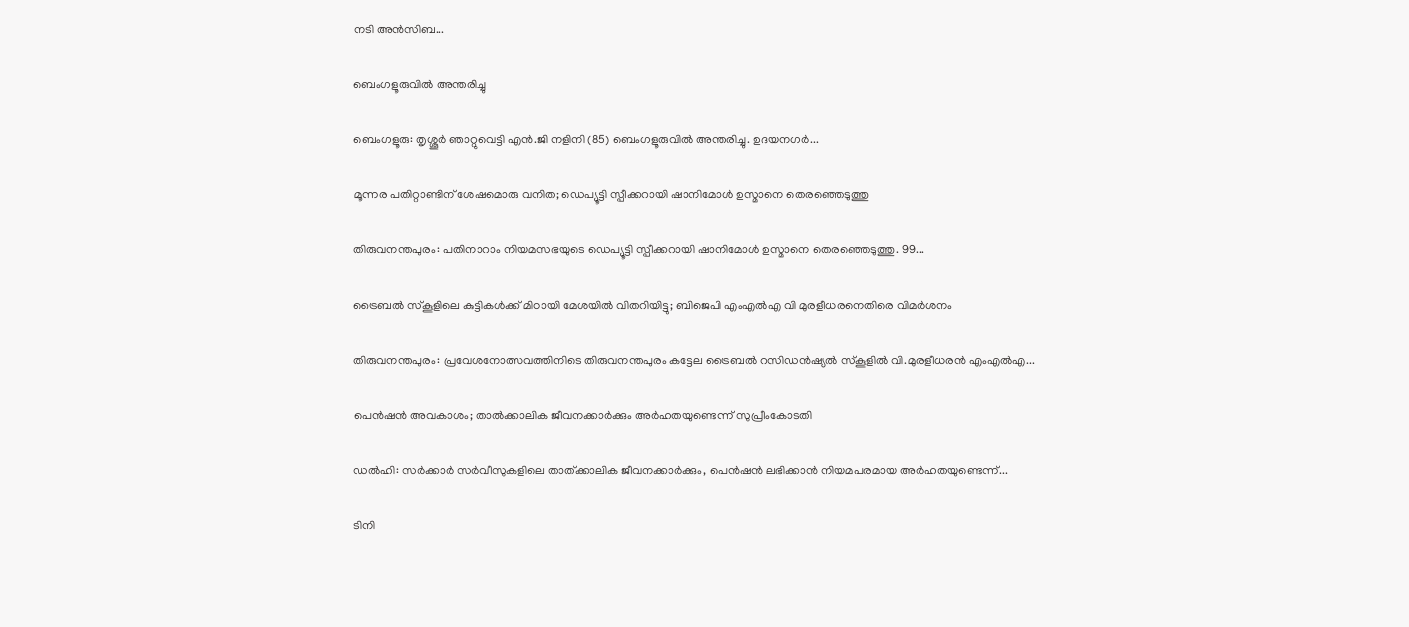നടി അൻസിബ...

ബെംഗളൂരുവിൽ അന്തരിച്ചു

ബെംഗളൂരു: തൃശ്ശൂർ ഞാറ്റുവെട്ടി എൻ.ജി നളിനി (85) ബെംഗളൂരുവിൽ അന്തരിച്ചു. ഉദയനഗർ...

മൂന്നര പതിറ്റാണ്ടിന് ശേഷമൊരു വനിത; ഡെപ്യൂട്ടി സ്പീക്കറായി ഷാനിമോള്‍ ഉസ്മാനെ തെരഞ്ഞെടുത്തു

തിരുവനന്തപുരം: പതിനാറാം നിയമസഭയുടെ ഡെപ്യൂട്ടി സ്പീക്കറായി ഷാനിമോള്‍ ഉസ്മാനെ തെരഞ്ഞെടുത്തു. 99...

ട്രൈബല്‍ സ്കൂളിലെ കുട്ടികള്‍ക്ക് മിഠായി മേശയില്‍ വിതറിയിട്ടു; ബിജെപി എംഎല്‍എ വി മുരളീധരനെതിരെ വിമര്‍ശനം

തിരുവനന്തപുരം: പ്രവേശനോത്സവത്തിനിടെ തിരുവനന്തപുരം കട്ടേല ട്രൈബല്‍ റസിഡൻഷ്യല്‍ സ്കൂളില്‍ വി.മുരളീധരൻ എംഎല്‍എ...

പെന്‍ഷന്‍ അവകാശം; താല്‍ക്കാലിക ജീവനക്കാര്‍ക്കും അര്‍ഹതയുണ്ടെന്ന് സുപ്രീംകോടതി

ഡൽഹി: സര്‍ക്കാര്‍ സര്‍വീസുകളിലെ താത്ക്കാലിക ജീവനക്കാര്‍ക്കും, പെന്‍ഷന്‍ ലഭിക്കാന്‍ നിയമപരമായ അര്‍ഹതയുണ്ടെന്ന്...

ടിനി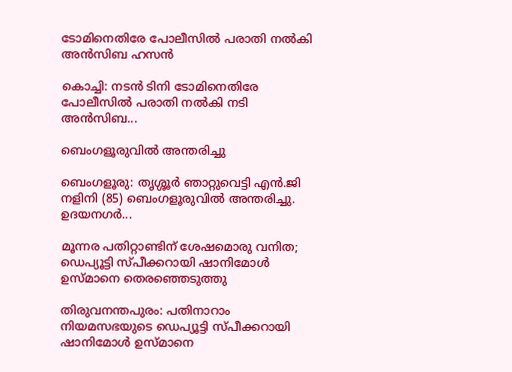ടോമിനെതിരേ പോലീസില്‍ പരാതി നല്‍കി അൻസിബ ഹസൻ

കൊച്ചി: നടൻ ടിനി ടോമിനെതിരേ പോലീസില്‍ പരാതി നല്‍കി നടി അൻസിബ...

ബെംഗളൂരുവിൽ അന്തരിച്ചു

ബെംഗളൂരു: തൃശ്ശൂർ ഞാറ്റുവെട്ടി എൻ.ജി നളിനി (85) ബെംഗളൂരുവിൽ അന്തരിച്ചു. ഉദയനഗർ...

മൂന്നര പതിറ്റാണ്ടിന് ശേഷമൊരു വനിത; ഡെപ്യൂട്ടി സ്പീക്കറായി ഷാനിമോള്‍ ഉസ്മാനെ തെരഞ്ഞെടുത്തു

തിരുവനന്തപുരം: പതിനാറാം നിയമസഭയുടെ ഡെപ്യൂട്ടി സ്പീക്കറായി ഷാനിമോള്‍ ഉസ്മാനെ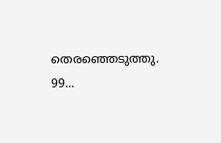തെരഞ്ഞെടുത്തു. 99...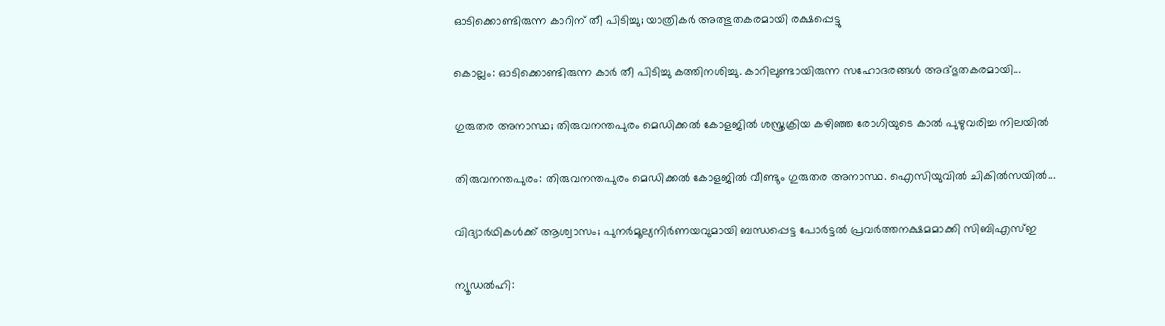ഓടിക്കൊണ്ടിരുന്ന കാറിന് തീ പിടിച്ചു; യാത്രികര്‍ അത്ഭുതകരമായി രക്ഷപ്പെട്ടു

കൊല്ലം: ഓടിക്കൊണ്ടിരുന്ന കാര്‍ തീ പിടിച്ചു കത്തിനശിച്ചു. കാറിലുണ്ടായിരുന്ന സഹോദരങ്ങള്‍ അദ്ഭുതകരമായി...

ഗുരുതര അനാസ്ഥ; തിരുവനന്തപുരം മെഡിക്കല്‍ കോളജില്‍ ശസ്ത്രക്രിയ കഴിഞ്ഞ രോഗിയുടെ കാല്‍ പുഴുവരിച്ച നിലയില്‍

തിരുവനന്തപുരം: തിരുവനന്തപുരം മെഡിക്കൽ കോളജിൽ വീണ്ടും ഗുരുതര അനാസ്ഥ. ഐസിയുവിൽ ചികിൽസയിൽ...

വിദ്യാ‌ർഥികൾക്ക് ആശ്വാസം; പുനർമൂല്യനിർണയവുമായി ബന്ധപ്പെട്ട പോർട്ടൽ പ്രവർത്തനക്ഷമമാക്കി സിബിഎസ്ഇ

ന്യൂഡൽഹി: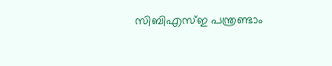സിബിഎസ്‌ഇ പന്ത്രണ്ടാം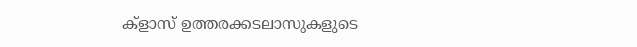ക്ളാസ് ഉത്തരക്കടലാസുകളുടെ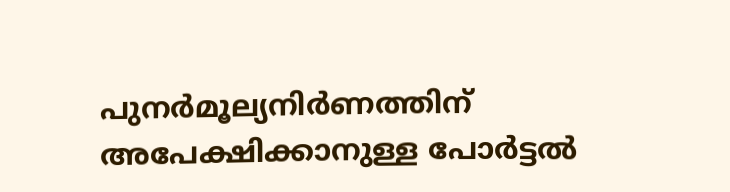പുനർമൂല്യനിർണത്തിന് അപേക്ഷിക്കാനുള്ള പോർട്ടൽ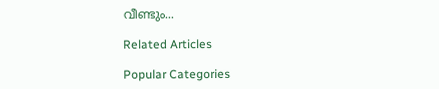വീണ്ടും...

Related Articles

Popular Categories